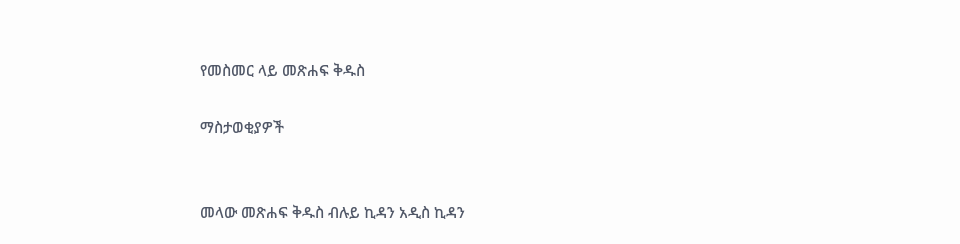የመስመር ላይ መጽሐፍ ቅዱስ

ማስታወቂያዎች


መላው መጽሐፍ ቅዱስ ብሉይ ኪዳን አዲስ ኪዳን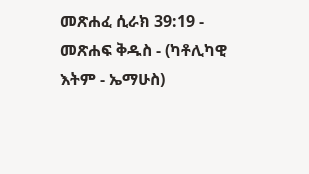መጽሐፈ ሲራክ 39:19 - መጽሐፍ ቅዱስ - (ካቶሊካዊ እትም - ኤማሁስ)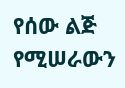የሰው ልጅ የሚሠራውን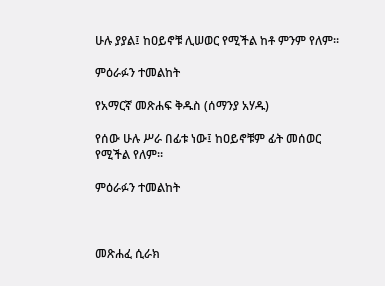ሁሉ ያያል፤ ከዐይኖቹ ሊሠወር የሚችል ከቶ ምንም የለም።

ምዕራፉን ተመልከት

የአማርኛ መጽሐፍ ቅዱስ (ሰማንያ አሃዱ)

የሰው ሁሉ ሥራ በፊቱ ነው፤ ከዐይኖቹም ፊት መሰወር የሚችል የለም።

ምዕራፉን ተመልከት



መጽሐፈ ሲራክ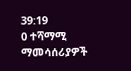39:19
0 ተሻማሚ ማመሳሰሪያዎች